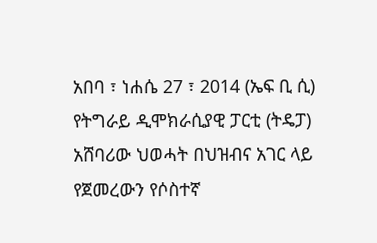አበባ ፣ ነሐሴ 27 ፣ 2014 (ኤፍ ቢ ሲ) የትግራይ ዲሞክራሲያዊ ፓርቲ (ትዴፓ) አሸባሪው ህወሓት በህዝብና አገር ላይ የጀመረውን የሶስተኛ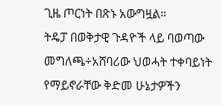ጊዜ ጦርነት በጽኑ አውግዟል።
ትዴፓ በወቅታዊ ጉዳዮች ላይ ባወጣው መግለጫ÷አሸባሪው ህወሓት ተቀባይነት የማይኖራቸው ቅድመ ሁኔታዎችን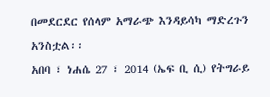በመደርደር የሰላም አማራጭ እንዳይሳካ ማድረጉን አንስቷል፡፡
አበባ ፣ ነሐሴ 27 ፣ 2014 (ኤፍ ቢ ሲ) የትግራይ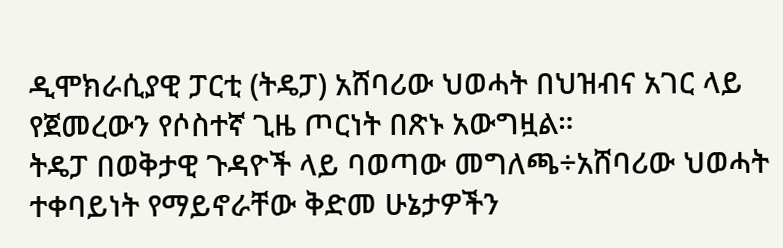ዲሞክራሲያዊ ፓርቲ (ትዴፓ) አሸባሪው ህወሓት በህዝብና አገር ላይ የጀመረውን የሶስተኛ ጊዜ ጦርነት በጽኑ አውግዟል።
ትዴፓ በወቅታዊ ጉዳዮች ላይ ባወጣው መግለጫ÷አሸባሪው ህወሓት ተቀባይነት የማይኖራቸው ቅድመ ሁኔታዎችን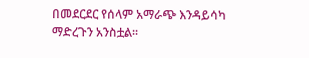በመደርደር የሰላም አማራጭ እንዳይሳካ ማድረጉን አንስቷል፡፡